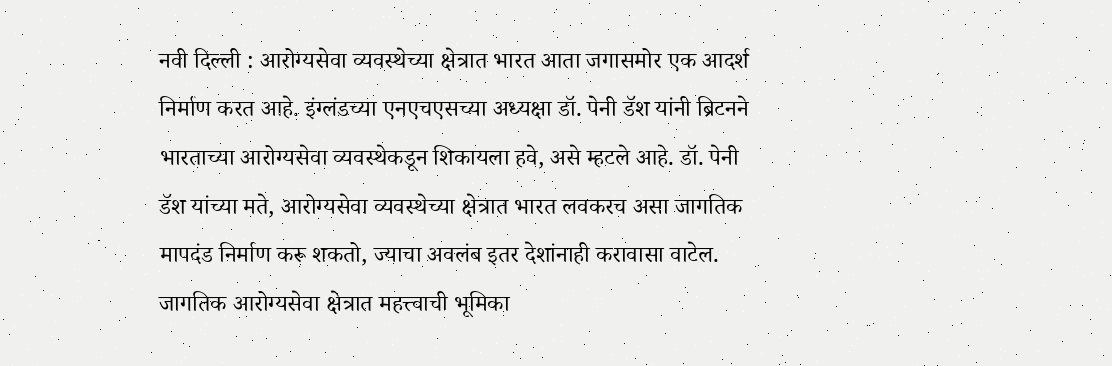नवी दिल्ली : आरोग्यसेवा व्यवस्थेच्या क्षेत्रात भारत आता जगासमोर एक आदर्श निर्माण करत आहे. इंग्लंडच्या एनएचएसच्या अध्यक्षा डॉ. पेनी डॅश यांनी ब्रिटनने भारताच्या आरोग्यसेवा व्यवस्थेकडून शिकायला हवे, असे म्हटले आहे. डॉ. पेनी डॅश यांच्या मते, आरोग्यसेवा व्यवस्थेच्या क्षेत्रात भारत लवकरच असा जागतिक मापदंड निर्माण करू शकतो, ज्याचा अवलंब इतर देशांनाही करावासा वाटेल. जागतिक आरोग्यसेवा क्षेत्रात महत्त्वाची भूमिका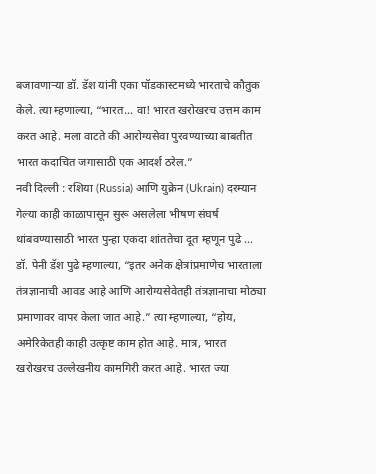बजावणाऱ्या डॉ. डॅश यांनी एका पॉडकास्टमध्ये भारताचे कौतुक केले. त्या म्हणाल्या, “भारत… वा! भारत खरोखरच उत्तम काम करत आहे. मला वाटते की आरोग्यसेवा पुरवण्याच्या बाबतीत भारत कदाचित जगासाठी एक आदर्श ठरेल.”
नवी दिल्ली : रशिया (Russia) आणि युक्रेन (Ukrain) दरम्यान गेल्या काही काळापासून सुरू असलेला भीषण संघर्ष थांबवण्यासाठी भारत पुन्हा एकदा शांततेचा दूत म्हणून पुढे ...
डॉ. पेनी डॅश पुढे म्हणाल्या, “इतर अनेक क्षेत्रांप्रमाणेच भारताला तंत्रज्ञानाची आवड आहे आणि आरोग्यसेवेतही तंत्रज्ञानाचा मोठ्या प्रमाणावर वापर केला जात आहे.” त्या म्हणाल्या, “होय, अमेरिकेतही काही उत्कृष्ट काम होत आहे. मात्र, भारत खरोखरच उल्लेखनीय कामगिरी करत आहे. भारत ज्या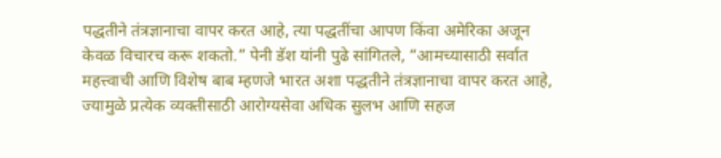पद्धतीने तंत्रज्ञानाचा वापर करत आहे, त्या पद्धतींचा आपण किंवा अमेरिका अजून केवळ विचारच करू शकतो.” पेनी डॅश यांनी पुढे सांगितले, “आमच्यासाठी सर्वात महत्त्वाची आणि विशेष बाब म्हणजे भारत अशा पद्धतीने तंत्रज्ञानाचा वापर करत आहे, ज्यामुळे प्रत्येक व्यक्तीसाठी आरोग्यसेवा अधिक सुलभ आणि सहज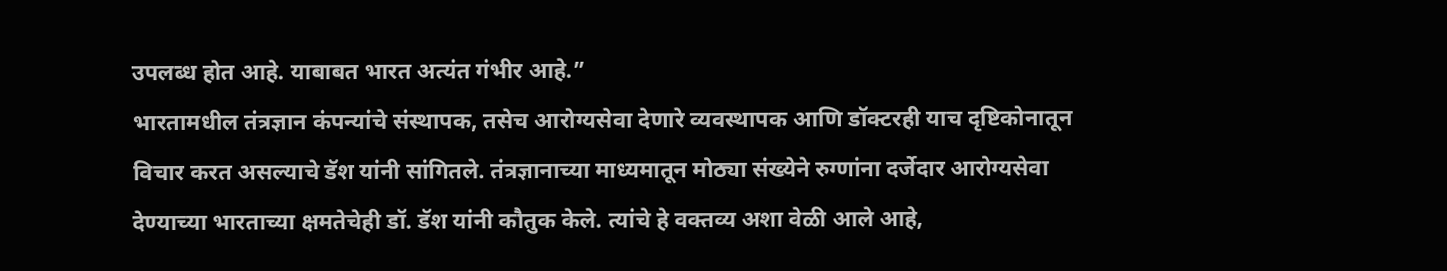उपलब्ध होत आहे. याबाबत भारत अत्यंत गंभीर आहे.”
भारतामधील तंत्रज्ञान कंपन्यांचे संस्थापक, तसेच आरोग्यसेवा देणारे व्यवस्थापक आणि डॉक्टरही याच दृष्टिकोनातून विचार करत असल्याचे डॅश यांनी सांगितले. तंत्रज्ञानाच्या माध्यमातून मोठ्या संख्येने रुग्णांना दर्जेदार आरोग्यसेवा देण्याच्या भारताच्या क्षमतेचेही डॉ. डॅश यांनी कौतुक केले. त्यांचे हे वक्तव्य अशा वेळी आले आहे,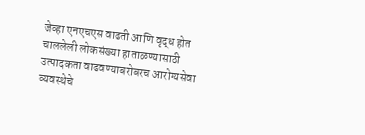जेव्हा एनएचएस वाढती आणि वृद्ध होत चाललेली लोकसंख्या हाताळण्यासाठी उत्पादकता वाढवण्याबरोबरच आरोग्यसेवा व्यवस्थेचे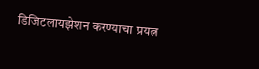डिजिटलायझेशन करण्याचा प्रयत्न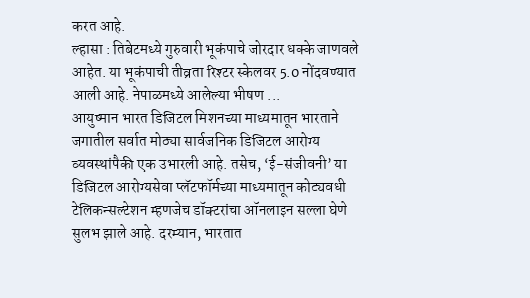करत आहे.
ल्हासा : तिबेटमध्ये गुरुवारी भूकंपाचे जोरदार धक्के जाणवले आहेत. या भूकंपाची तीव्रता रिश्टर स्केलवर 5.0 नोंदवण्यात आली आहे. नेपाळमध्ये आलेल्या भीषण ...
आयुष्मान भारत डिजिटल मिशनच्या माध्यमातून भारताने जगातील सर्वात मोठ्या सार्वजनिक डिजिटल आरोग्य व्यवस्थांपैकी एक उभारली आहे. तसेच, ‘ई-संजीवनी’ या डिजिटल आरोग्यसेवा प्लॅटफॉर्मच्या माध्यमातून कोट्यवधी टेलिकन्सल्टेशन म्हणजेच डॉक्टरांचा ऑनलाइन सल्ला घेणे सुलभ झाले आहे. दरम्यान, भारतात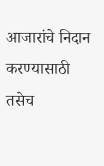आजारांचे निदान करण्यासाठी तसेच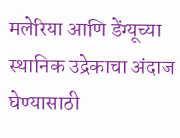मलेरिया आणि डेंग्यूच्या स्थानिक उद्रेकाचा अंदाज घेण्यासाठी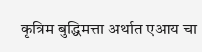कृत्रिम बुद्धिमत्ता अर्थात एआय चा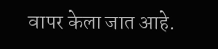वापर केला जात आहे.